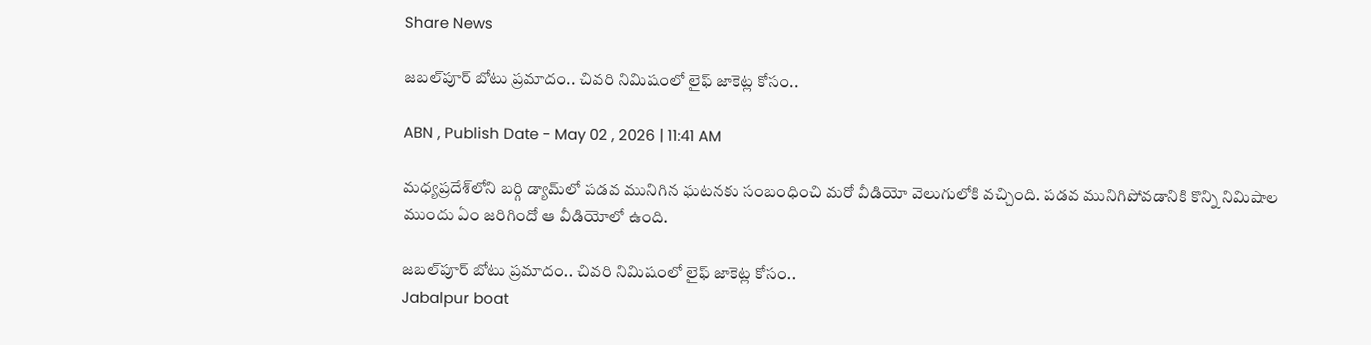Share News

జబల్‌పూర్ బోటు ప్రమాదం.. చివరి నిమిషంలో లైఫ్ జాకెట్ల కోసం..

ABN , Publish Date - May 02 , 2026 | 11:41 AM

మధ్యప్రదేశ్‌లోని బర్గి డ్యామ్‌లో పడవ మునిగిన ఘటనకు సంబంధించి మరో వీడియో వెలుగులోకి వచ్చింది. పడవ మునిగిపోవడానికి కొన్ని నిమిషాల ముందు ఏం జరిగిందో ఆ వీడియోలో ఉంది.

జబల్‌పూర్ బోటు ప్రమాదం.. చివరి నిమిషంలో లైఫ్ జాకెట్ల కోసం..
Jabalpur boat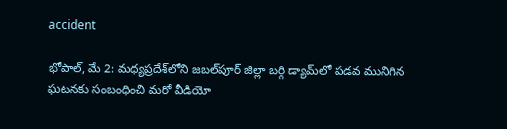accident

భోపాల్, మే 2: మధ్యప్రదేశ్‌లోని జబల్‌పూర్‌ జిల్లా బర్గి డ్యామ్‌లో పడవ మునిగిన ఘటనకు సంబంధించి మరో వీడియో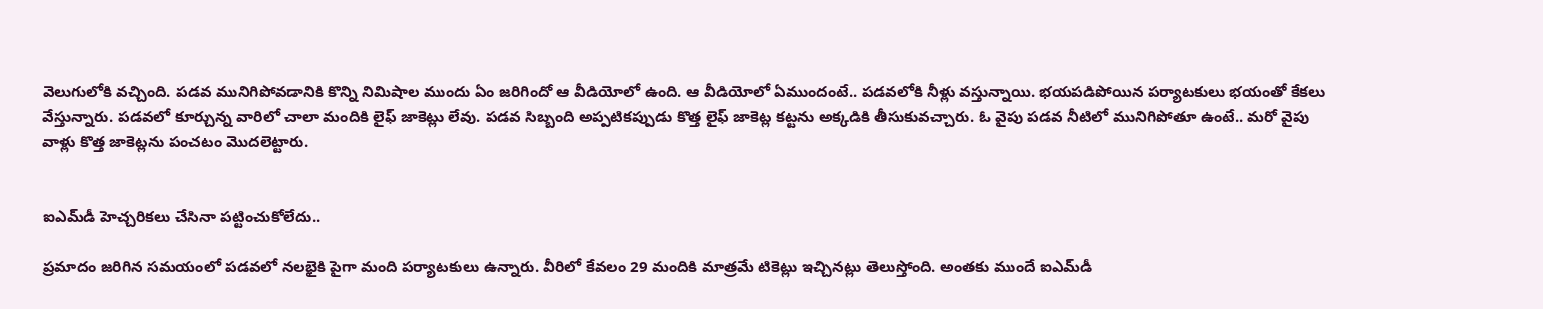వెలుగులోకి వచ్చింది. పడవ మునిగిపోవడానికి కొన్ని నిమిషాల ముందు ఏం జరిగిందో ఆ వీడియోలో ఉంది. ఆ వీడియోలో ఏముందంటే.. పడవలోకి నీళ్లు వస్తున్నాయి. భయపడిపోయిన పర్యాటకులు భయంతో కేకలు వేస్తున్నారు. పడవలో కూర్చున్న వారిలో చాలా మందికి లైఫ్ జాకెట్లు లేవు. పడవ సిబ్బంది అప్పటికప్పుడు కొత్త లైఫ్ జాకెట్ల కట్టను అక్కడికి తీసుకువచ్చారు. ఓ వైపు పడవ నీటిలో మునిగిపోతూ ఉంటే.. మరో వైపు వాళ్లు కొత్త జాకెట్లను పంచటం మొదలెట్టారు.


ఐఎమ్‌డీ హెచ్చరికలు చేసినా పట్టించుకోలేదు..

ప్రమాదం జరిగిన సమయంలో పడవలో నలభైకి పైగా మంది పర్యాటకులు ఉన్నారు. వీరిలో కేవలం 29 మందికి మాత్రమే టికెట్లు ఇచ్చినట్లు తెలుస్తోంది. అంతకు ముందే ఐఎమ్‌డీ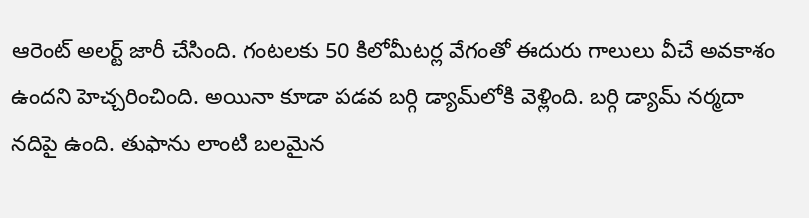ఆరెంట్ అలర్ట్ జారీ చేసింది. గంటలకు 50 కిలోమీటర్ల వేగంతో ఈదురు గాలులు వీచే అవకాశం ఉందని హెచ్చరించింది. అయినా కూడా పడవ బర్గి డ్యామ్‌లోకి వెళ్లింది. బర్గి డ్యామ్‌ నర్మదా నదిపై ఉంది. తుఫాను లాంటి బలమైన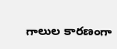గాలుల కారణంగా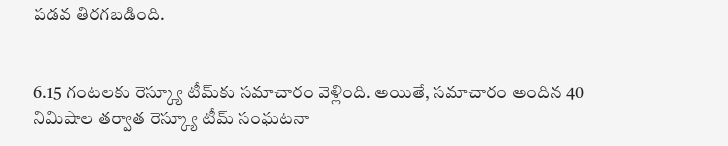పడవ తిరగబడింది.


6.15 గంటలకు రెస్క్యూ టీమ్‌కు సమాచారం వెళ్లింది. అయితే, సమాచారం అందిన 40 నిమిషాల తర్వాత రెస్క్యూ టీమ్ సంఘటనా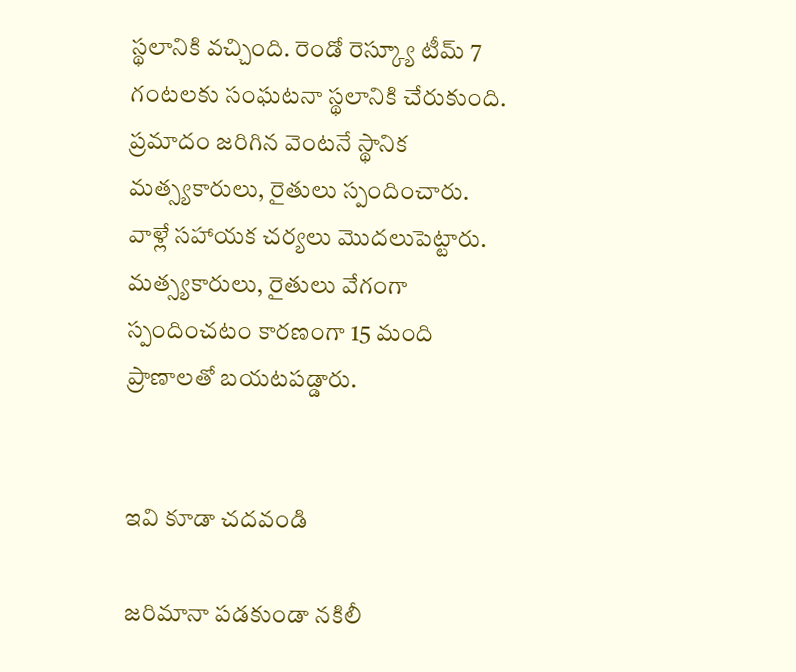స్థలానికి వచ్చింది. రెండో రెస్క్యూ టీమ్ 7 గంటలకు సంఘటనా స్థలానికి చేరుకుంది. ప్రమాదం జరిగిన వెంటనే స్థానిక మత్స్యకారులు, రైతులు స్పందించారు. వాళ్లే సహాయక చర్యలు మొదలుపెట్టారు. మత్స్యకారులు, రైతులు వేగంగా స్పందించటం కారణంగా 15 మంది ప్రాణాలతో బయటపడ్డారు.


ఇవి కూడా చదవండి

జరిమానా పడకుండా నకిలీ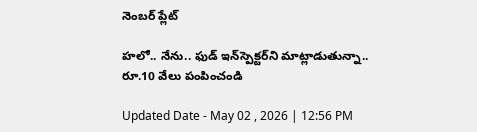నెంబర్‌ ప్లేట్‌

హలో.. నేను.. ఫుడ్‌ ఇన్‌స్పెక్టర్‌ని మాట్లాడుతున్నా.. రూ.10 వేలు పంపించండి

Updated Date - May 02 , 2026 | 12:56 PM